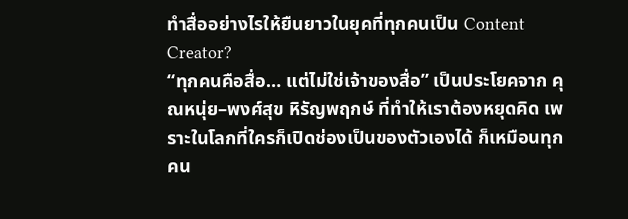ทำสื่ออย่างไรให้ยืนยาวในยุคที่ทุกคนเป็น Content Creator?
“ทุกคนคือสื่อ… แต่ไม่ใช่เจ้าของสื่อ” เป็นประโยคจาก คุณหนุ่ย–พงศ์สุข หิรัญพฤกษ์ ที่ทำให้เราต้องหยุดคิด เพราะในโลกที่ใครก็เปิดช่องเป็นของตัวเองได้ ก็เหมือนทุกคน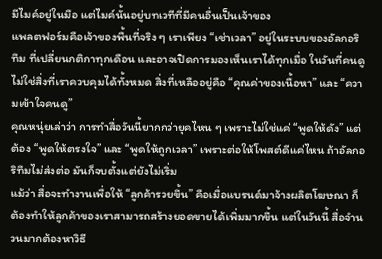มีไมค์อยู่ในมือ แต่ไมค์นั้นอยู่บทเวทีที่มีคนอื่นเป็นเจ้าของ
แพลตฟอร์มคือเจ้าของพื้นที่จริง ๆ เราเพียง “เช่าเวลา” อยู่ในระบบของอัลกอริทึม ที่เปลี่ยนกติกาทุกเดือน และอาจเปิดการมองเห็นเราได้ทุกเมื่อ ในวันที่คนดูไม่ใช่สิ่งที่เราควบคุมได้ทั้งหมด สิ่งที่เหลืออยู่คือ “คุณค่าของเนื้อหา” และ “ความเข้าใจคนดู”
คุณหนุ่ยเล่าว่า การทำสื่อวันนี้ยากกว่ายุคไหน ๆ เพราะไม่ใช่แค่ “พูดให้ดัง” แต่ต้อง “พูดให้ตรงใจ” และ “พูดให้ถูกเวลา” เพราะต่อให้โพสต์ดีแค่ไหน ถ้าอัลกอริทึมไม่ส่งต่อ มันก็จบตั้งแต่ยังไม่เริ่ม
แม้ว่า สื่อจะทำงานเพื่อให้ “ลูกค้ารวยขึ้น” คือเมื่อแบรนด์มาจ้างผลิตโฆษณา ก็ต้องทำให้ลูกค้าของเราสามารถสร้างยอดขายได้เพิ่มมากขึ้น แต่ในวันนี้ สื่อจำนวนมากต้องหาวิธี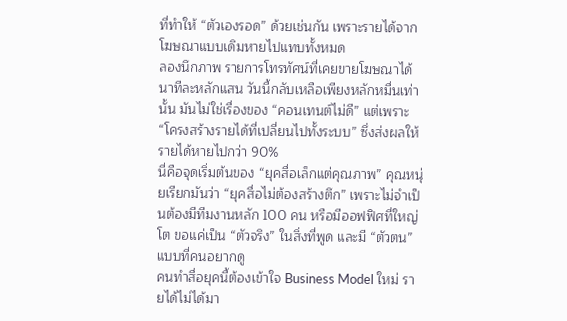ที่ทำให้ “ตัวเองรอด” ด้วยเช่นกัน เพราะรายได้จากโฆษณาแบบเดิมหายไปแทบทั้งหมด
ลองนึกภาพ รายการโทรทัศน์ที่เคยขายโฆษณาได้นาทีละหลักแสน วันนี้กลับเหลือเพียงหลักหมื่นเท่านั้น มันไม่ใช่เรื่องของ “คอนเทนต์ไม่ดี” แต่เพราะ “โครงสร้างรายได้ที่เปลี่ยนไปทั้งระบบ” ซึ่งส่งผลให้รายได้หายไปกว่า 90%
นี่คือจุดเริ่มต้นของ “ยุคสื่อเล็กแต่คุณภาพ” คุณหนุ่ยเรียกมันว่า “ยุคสื่อไม่ต้องสร้างตึก” เพราะไม่จำเป็นต้องมีทีมงานหลัก 100 คน หรือมีออฟฟิศที่ใหญ่โต ขอแค่เป็น “ตัวจริง” ในสิ่งที่พูด และมี “ตัวตน” แบบที่คนอยากดู
คนทำสื่อยุคนี้ต้องเข้าใจ Business Model ใหม่ รายได้ไม่ได้มา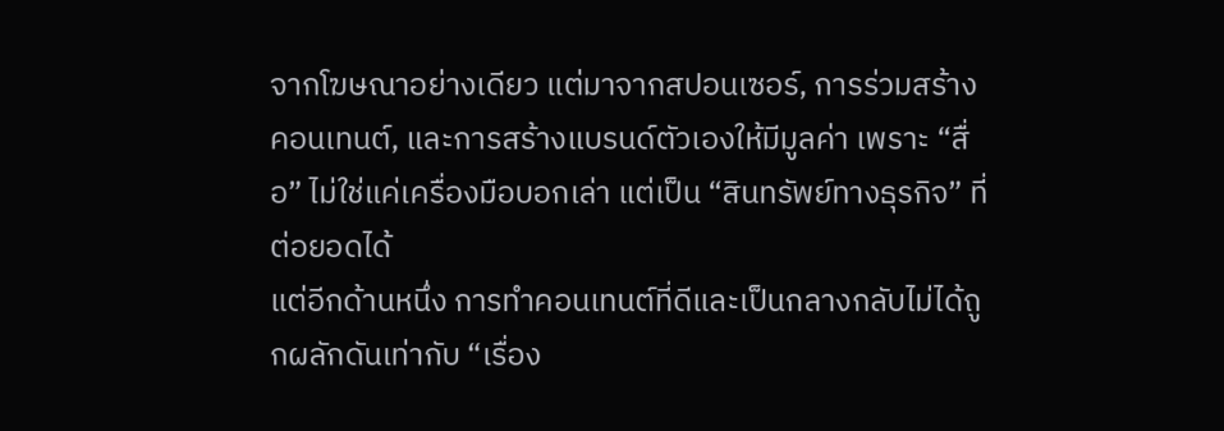จากโฆษณาอย่างเดียว แต่มาจากสปอนเซอร์, การร่วมสร้างคอนเทนต์, และการสร้างแบรนด์ตัวเองให้มีมูลค่า เพราะ “สื่อ” ไม่ใช่แค่เครื่องมือบอกเล่า แต่เป็น “สินทรัพย์ทางธุรกิจ” ที่ต่อยอดได้
แต่อีกด้านหนึ่ง การทำคอนเทนต์ที่ดีและเป็นกลางกลับไม่ได้ถูกผลักดันเท่ากับ “เรื่อง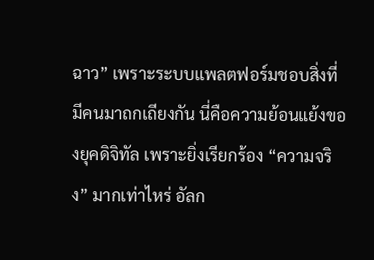ฉาว” เพราะระบบแพลตฟอร์มชอบสิ่งที่มีคนมาถกเถียงกัน นี่คือความย้อนแย้งของยุคดิจิทัล เพราะยิ่งเรียกร้อง “ความจริง” มากเท่าไหร่ อัลก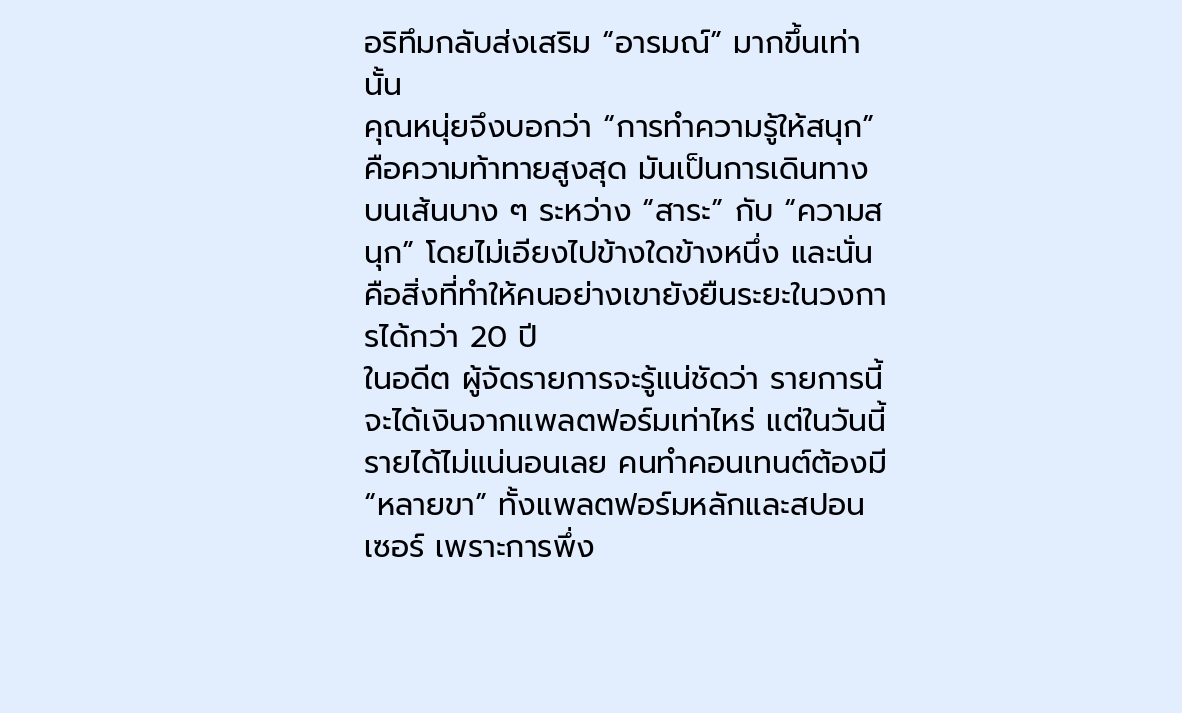อริทึมกลับส่งเสริม “อารมณ์” มากขึ้นเท่านั้น
คุณหนุ่ยจึงบอกว่า “การทำความรู้ให้สนุก” คือความท้าทายสูงสุด มันเป็นการเดินทางบนเส้นบาง ๆ ระหว่าง “สาระ” กับ “ความสนุก” โดยไม่เอียงไปข้างใดข้างหนึ่ง และนั่นคือสิ่งที่ทำให้คนอย่างเขายังยืนระยะในวงการได้กว่า 20 ปี
ในอดีต ผู้จัดรายการจะรู้แน่ชัดว่า รายการนี้จะได้เงินจากแพลตฟอร์มเท่าไหร่ แต่ในวันนี้ รายได้ไม่แน่นอนเลย คนทำคอนเทนต์ต้องมี “หลายขา” ทั้งแพลตฟอร์มหลักและสปอนเซอร์ เพราะการพึ่ง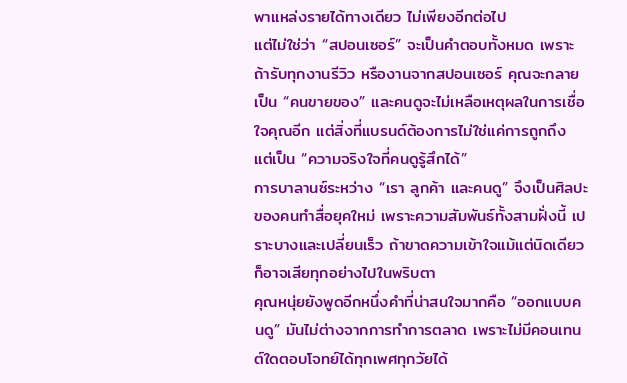พาแหล่งรายได้ทางเดียว ไม่เพียงอีกต่อไป
แต่ไม่ใช่ว่า “สปอนเซอร์” จะเป็นคำตอบทั้งหมด เพราะถ้ารับทุกงานรีวิว หรืองานจากสปอนเซอร์ คุณจะกลายเป็น “คนขายของ” และคนดูจะไม่เหลือเหตุผลในการเชื่อใจคุณอีก แต่สิ่งที่แบรนด์ต้องการไม่ใช่แค่การถูกถึง แต่เป็น “ความจริงใจที่คนดูรู้สึกได้”
การบาลานซ์ระหว่าง “เรา ลูกค้า และคนดู” จึงเป็นศิลปะของคนทำสื่อยุคใหม่ เพราะความสัมพันธ์ทั้งสามฝั่งนี้ เปราะบางและเปลี่ยนเร็ว ถ้าขาดความเข้าใจแม้แต่นิดเดียว ก็อาจเสียทุกอย่างไปในพริบตา
คุณหนุ่ยยังพูดอีกหนึ่งคำที่น่าสนใจมากคือ “ออกแบบคนดู” มันไม่ต่างจากการทำการตลาด เพราะไม่มีคอนเทนต์ใดตอบโจทย์ได้ทุกเพศทุกวัยได้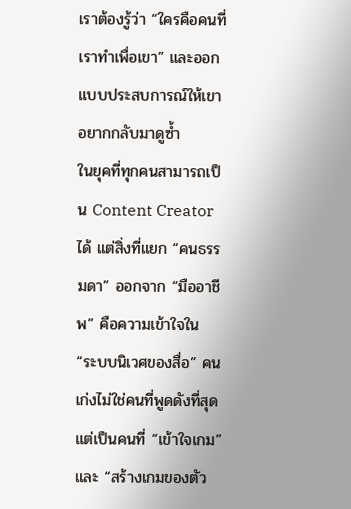เราต้องรู้ว่า “ใครคือคนที่เราทำเพื่อเขา” และออกแบบประสบการณ์ให้เขาอยากกลับมาดูซ้ำ
ในยุคที่ทุกคนสามารถเป็น Content Creator ได้ แต่สิ่งที่แยก “คนธรรมดา” ออกจาก “มืออาชีพ” คือความเข้าใจใน “ระบบนิเวศของสื่อ” คนเก่งไม่ใช่คนที่พูดดังที่สุด แต่เป็นคนที่ “เข้าใจเกม” และ “สร้างเกมของตัว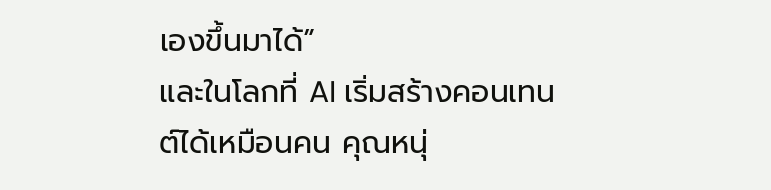เองขึ้นมาได้”
และในโลกที่ AI เริ่มสร้างคอนเทนต์ได้เหมือนคน คุณหนุ่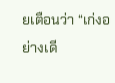ยเตือนว่า “เก่งอย่างเดี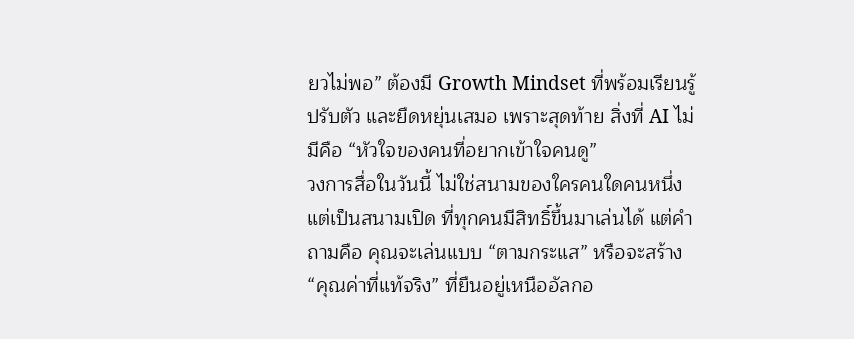ยวไม่พอ” ต้องมี Growth Mindset ที่พร้อมเรียนรู้ ปรับตัว และยืดหยุ่นเสมอ เพราะสุดท้าย สิ่งที่ AI ไม่มีคือ “หัวใจของคนที่อยากเข้าใจคนดู”
วงการสื่อในวันนี้ ไม่ใช่สนามของใครคนใดคนหนึ่ง แต่เป็นสนามเปิด ที่ทุกคนมีสิทธิ์ขึ้นมาเล่นได้ แต่คำถามคือ คุณจะเล่นแบบ “ตามกระแส” หรือจะสร้าง “คุณค่าที่แท้จริง” ที่ยืนอยู่เหนืออัลกอ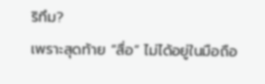ริทึม?
เพราะสุดท้าย “สื่อ” ไม่ได้อยู่ในมือถือ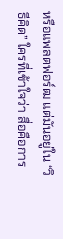หรือแพลตฟอร์ฒ แต่มันอยู่ใน “วิธีคิด” ใครที่เข้าใจว่า สื่อคือการ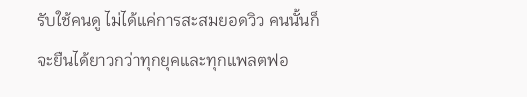รับใช้คนดู ไม่ได้แค่การสะสมยอดวิว คนนั้นก็จะยืนได้ยาวกว่าทุกยุคและทุกแพลตฟอ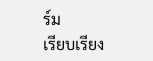ร์ม
เรียบเรียง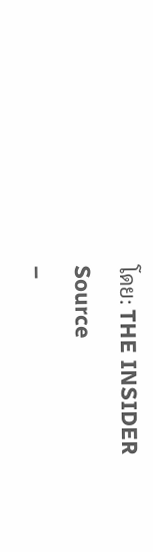โดย: THE INSIDER
Source
–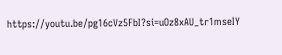https://youtu.be/pg16cVz5FbI?si=uOz8xAU_tr1mseIY